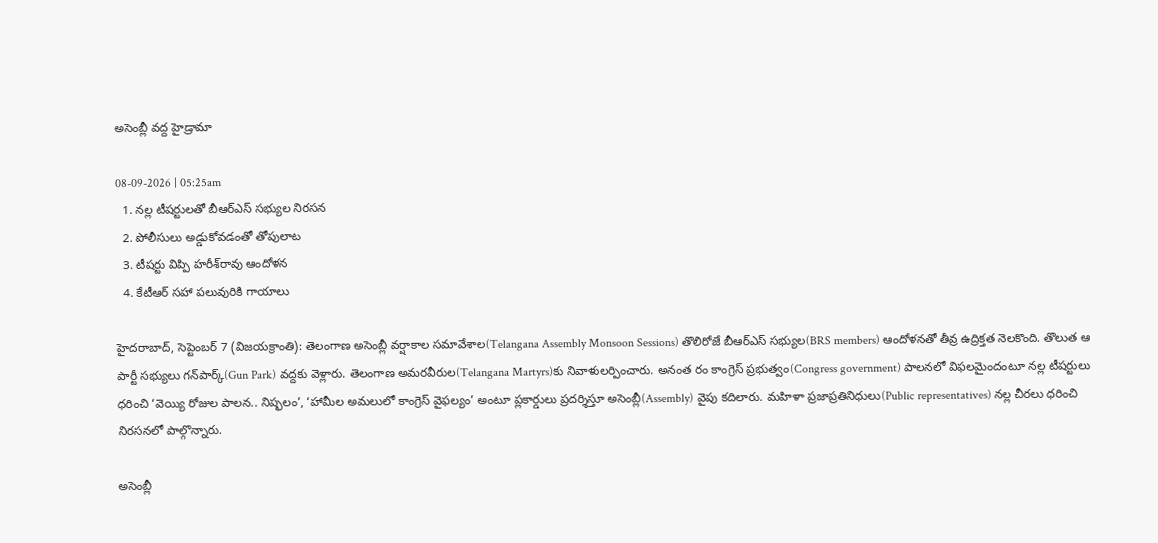అసెంబ్లీ వద్ద హైడ్రామా

08-09-2026 | 05:25am
  1. నల్ల టీషర్టులతో బీఆర్‌ఎస్ సభ్యుల నిరసన
  2. పోలీసులు అడ్డుకోవడంతో తోపులాట
  3. టీషర్టు విప్పి హరీశ్‌రావు ఆందోళన
  4. కేటీఆర్ సహా పలువురికి గాయాలు

హైదరాబాద్, సెప్టెంబర్ 7 (విజయక్రాంతి): తెలంగాణ అసెంబ్లీ వర్షాకాల సమావేశాల(Telangana Assembly Monsoon Sessions) తొలిరోజే బీఆర్‌ఎస్ సభ్యుల(BRS members) ఆందోళనతో తీవ్ర ఉద్రిక్తత నెలకొంది. తొలుత ఆ పార్టీ సభ్యులు గన్‌పార్క్(Gun Park) వద్దకు వెళ్లారు. తెలంగాణ అమరవీరుల(Telangana Martyrs)కు నివాళులర్పించారు. అనంత రం కాంగ్రెస్ ప్రభుత్వం(Congress government) పాలనలో విఫలమైందంటూ నల్ల టీషర్టులు ధరించి ‘వెయ్యి రోజుల పాలన.. నిష్ఫలం’, ‘హామీల అమలులో కాంగ్రెస్ వైఫల్యం’ అంటూ ప్లకార్డులు ప్రదర్శిస్తూ అసెంబ్లీ(Assembly) వైపు కదిలారు. మహిళా ప్రజాప్రతినిధులు(Public representatives) నల్ల చీరలు ధరించి నిరసనలో పాల్గొన్నారు.

అసెంబ్లీ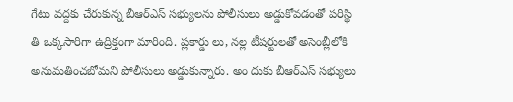గేటు వద్దకు చేరుకున్న బీఆర్‌ఎస్ సభ్యులను పోలీసులు అడ్డుకోవడంతో పరిస్థి తి ఒక్కసారిగా ఉద్రిక్తంగా మారింది. ప్లకార్డు లు, నల్ల టీషర్టులతో అసెంబ్లీలోకి అనుమతించబోమని పోలీసులు అడ్డుకున్నారు. అం దుకు బీఆర్‌ఎస్ సభ్యులు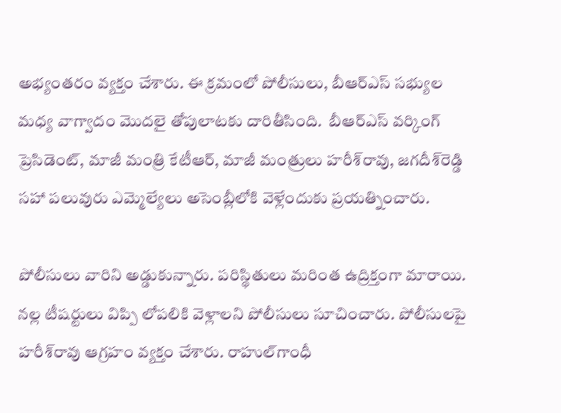అభ్యంతరం వ్యక్తం చేశారు. ఈ క్రమంలో పోలీసులు, బీఆర్‌ఎస్ సభ్యుల మధ్య వాగ్వాదం మొదలై తోపులాటకు దారితీసింది.  బీఆర్‌ఎస్ వర్కింగ్ ప్రెసిడెంట్, మాజీ మంత్రి కేటీఆర్, మాజీ మంత్రులు హరీశ్‌రావు, జగదీశ్‌రెడ్డి సహా పలువురు ఎమ్మెల్యేలు అసెంబ్లీలోకి వెళ్లేందుకు ప్రయత్నించారు.

పోలీసులు వారిని అడ్డుకున్నారు. పరిస్థితులు మరింత ఉద్రిక్తంగా మారాయి. నల్ల టీషర్టులు విప్పి లోపలికి వెళ్లాలని పోలీసులు సూచించారు. పోలీసులపై హరీశ్‌రావు ఆగ్రహం వ్యక్తం చేశారు. రాహుల్‌గాంధీ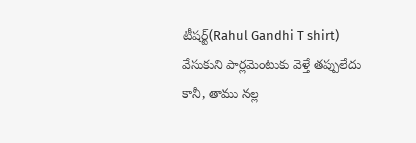టీషర్ట్(Rahul Gandhi T shirt) వేసుకుని పార్లమెంటుకు వెళ్తే తప్పులేదు కానీ, తాము నల్ల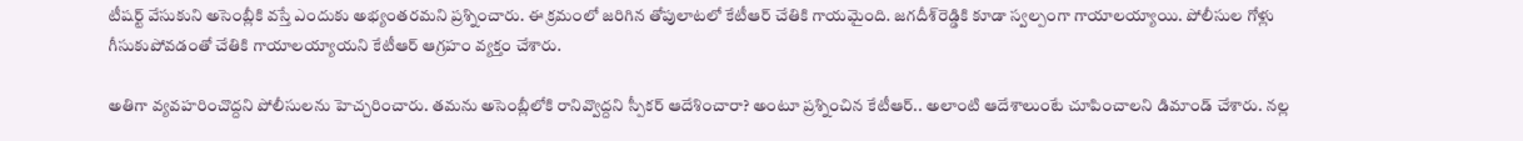టీషర్ట్ వేసుకుని అసెంబ్లీకి వస్తే ఎందుకు అభ్యంతరమని ప్రశ్నించారు. ఈ క్రమంలో జరిగిన తోపులాటలో కేటీఆర్ చేతికి గాయమైంది. జగదీశ్‌రెడ్డికి కూడా స్వల్పంగా గాయాలయ్యాయి. పోలీసుల గోళ్లు గీసుకుపోవడంతో చేతికి గాయాలయ్యాయని కేటీఆర్ ఆగ్రహం వ్యక్తం చేశారు.

అతిగా వ్యవహరించొద్దని పోలీసులను హెచ్చరించారు. తమను అసెంబ్లీలోకి రానివ్వొద్దని స్పీకర్ ఆదేశించారా? అంటూ ప్రశ్నించిన కేటీఆర్.. అలాంటి ఆదేశాలుంటే చూపించాలని డిమాండ్ చేశారు. నల్ల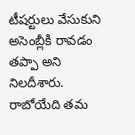టీషర్టులు వేసుకుని అసెంబ్లీకి రావడం తప్పా అని నిలదీశారు. రాబోయేది తమ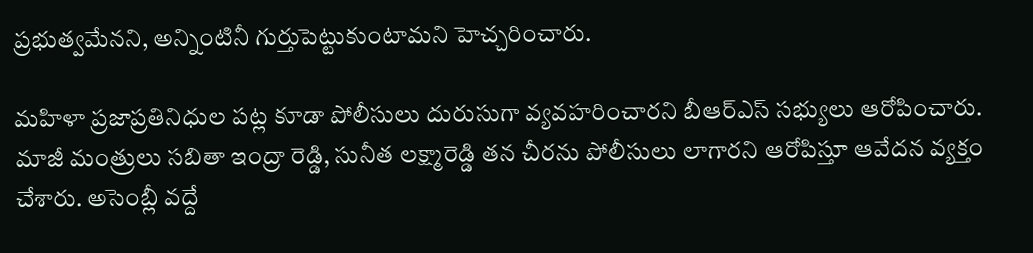ప్రభుత్వమేనని, అన్నింటినీ గుర్తుపెట్టుకుంటామని హెచ్చరించారు.

మహిళా ప్రజాప్రతినిధుల పట్ల కూడా పోలీసులు దురుసుగా వ్యవహరించారని బీఆర్‌ఎస్ సభ్యులు ఆరోపించారు. మాజీ మంత్రులు సబితా ఇంద్రా రెడ్డి, సునీత లక్ష్మారెడ్డి తన చీరను పోలీసులు లాగారని ఆరోపిస్తూ ఆవేదన వ్యక్తం చేశారు. అసెంబ్లీ వద్దే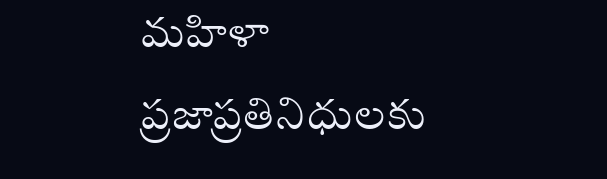మహిళా ప్రజాప్రతినిధులకు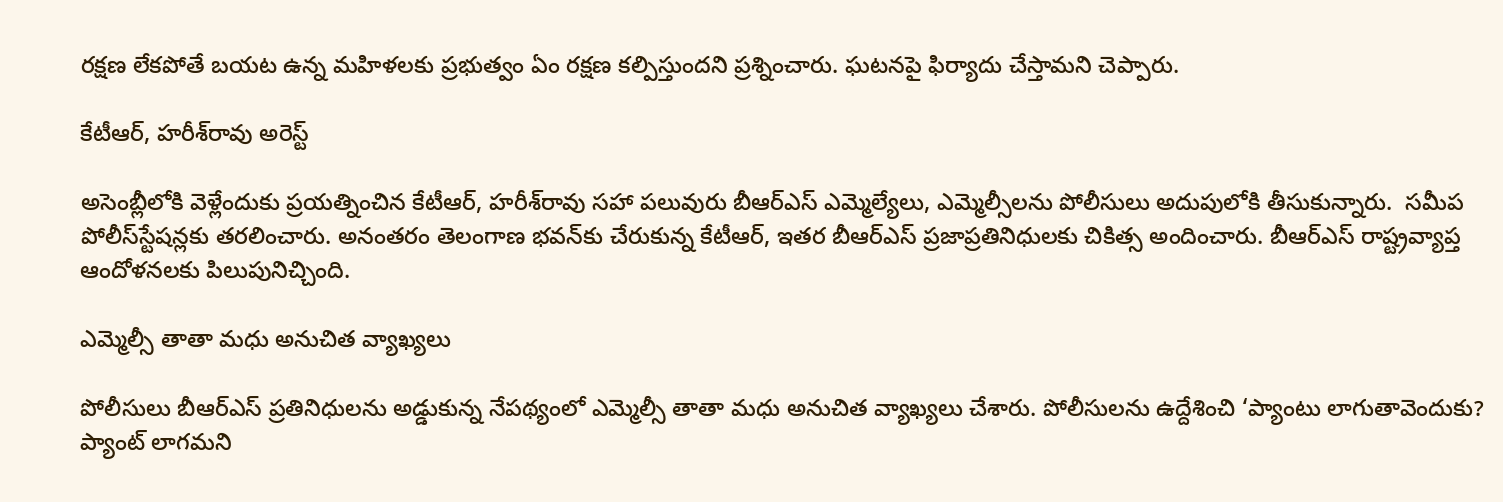రక్షణ లేకపోతే బయట ఉన్న మహిళలకు ప్రభుత్వం ఏం రక్షణ కల్పిస్తుందని ప్రశ్నించారు. ఘటనపై ఫిర్యాదు చేస్తామని చెప్పారు.

కేటీఆర్, హరీశ్‌రావు అరెస్ట్

అసెంబ్లీలోకి వెళ్లేందుకు ప్రయత్నించిన కేటీఆర్, హరీశ్‌రావు సహా పలువురు బీఆర్‌ఎస్ ఎమ్మెల్యేలు, ఎమ్మెల్సీలను పోలీసులు అదుపులోకి తీసుకున్నారు.  సమీప పోలీస్‌స్టేషన్లకు తరలించారు. అనంతరం తెలంగాణ భవన్‌కు చేరుకున్న కేటీఆర్, ఇతర బీఆర్‌ఎస్ ప్రజాప్రతినిధులకు చికిత్స అందించారు. బీఆర్‌ఎస్ రాష్ట్రవ్యాప్త ఆందోళనలకు పిలుపునిచ్చింది.

ఎమ్మెల్సీ తాతా మధు అనుచిత వ్యాఖ్యలు

పోలీసులు బీఆర్‌ఎస్ ప్రతినిధులను అడ్డుకున్న నేపథ్యంలో ఎమ్మెల్సీ తాతా మధు అనుచిత వ్యాఖ్యలు చేశారు. పోలీసులను ఉద్దేశించి ‘ప్యాంటు లాగుతావెందుకు? ప్యాంట్ లాగమని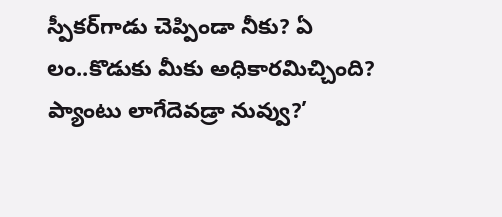స్పీకర్‌గాడు చెప్పిండా నీకు? ఏ లం..కొడుకు మీకు అధికారమిచ్చింది? ప్యాంటు లాగేదెవడ్రా నువ్వు?’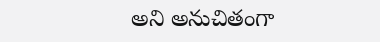అని అనుచితంగా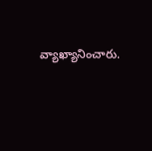వ్యాఖ్యానించారు.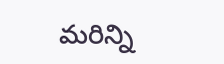మరిన్ని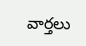వార్తలు